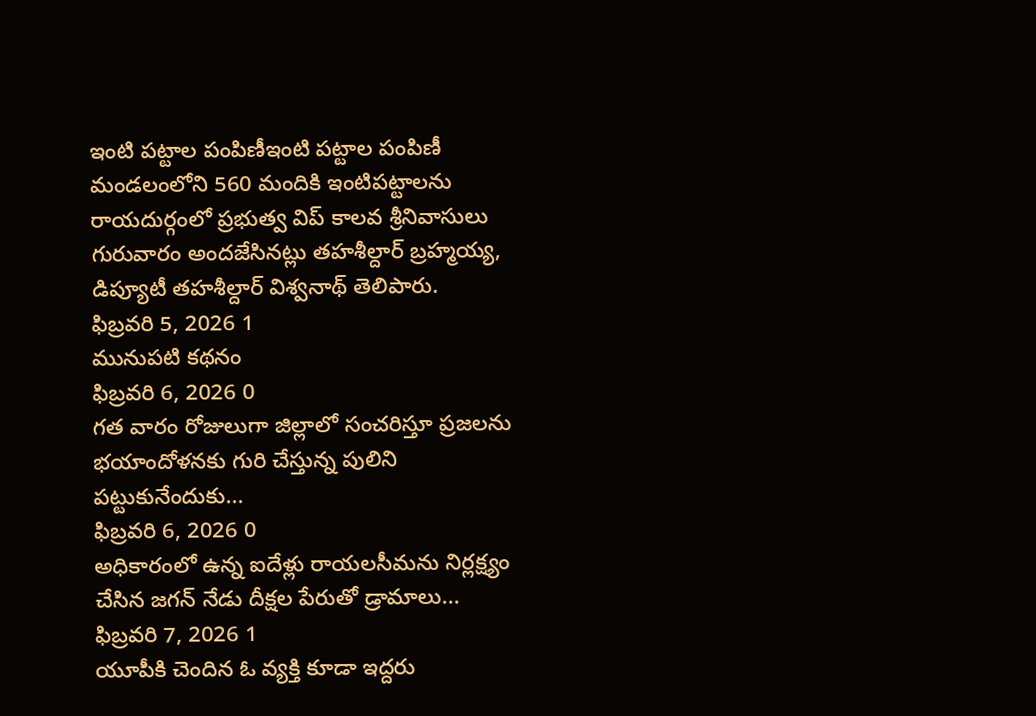ఇంటి పట్టాల పంపిణీఇంటి పట్టాల పంపిణీ
మండలంలోని 560 మందికి ఇంటిపట్టాలను రాయదుర్గంలో ప్రభుత్వ విప్ కాలవ శ్రీనివాసులు గురువారం అందజేసినట్లు తహశీల్దార్ బ్రహ్మయ్య, డిప్యూటీ తహశీల్దార్ విశ్వనాథ్ తెలిపారు.
ఫిబ్రవరి 5, 2026 1
మునుపటి కథనం
ఫిబ్రవరి 6, 2026 0
గత వారం రోజులుగా జిల్లాలో సంచరిస్తూ ప్రజలను భయాందోళనకు గురి చేస్తున్న పులిని పట్టుకునేందుకు...
ఫిబ్రవరి 6, 2026 0
అధికారంలో ఉన్న ఐదేళ్లు రాయలసీమను నిర్లక్ష్యం చేసిన జగన్ నేడు దీక్షల పేరుతో డ్రామాలు...
ఫిబ్రవరి 7, 2026 1
యూపీకి చెందిన ఓ వ్యక్తి కూడా ఇద్దరు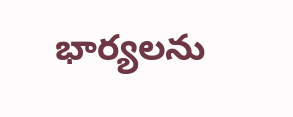భార్యలను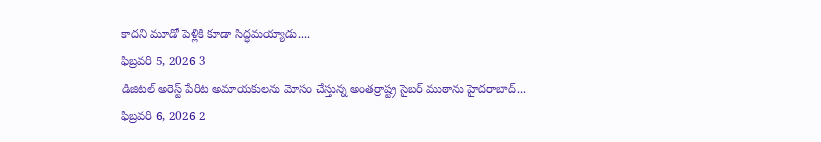కాదని మూడో పెళ్లికి కూడా సిద్ధమయ్యాడు....
ఫిబ్రవరి 5, 2026 3
డిజిటల్ అరెస్ట్ పేరిట అమాయకులను మోసం చేస్తున్న అంతర్రాష్ట్ర సైబర్ ముఠాను హైదరాబాద్...
ఫిబ్రవరి 6, 2026 2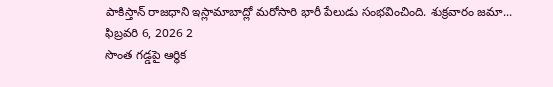పాకిస్తాన్ రాజధాని ఇస్లామాబాద్లో మరోసారి భారీ పేలుడు సంభవించింది. శుక్రవారం జమా...
ఫిబ్రవరి 6, 2026 2
సొంత గడ్డపై ఆర్థిక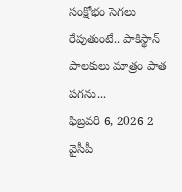సంక్షోభం సెగలు రేపుతుంటే.. పాకిస్థాన్ పాలకులు మాత్రం పాత పగను...
ఫిబ్రవరి 6, 2026 2
వైసీపీ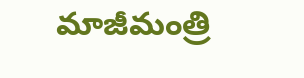మాజీమంత్రి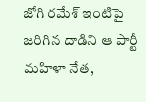జోగి రమేశ్ ఇంటిపై జరిగిన దాడిని ఆ పార్టీ మహిళా నేత,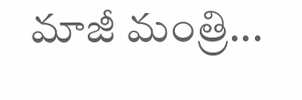మాజీ మంత్రి...